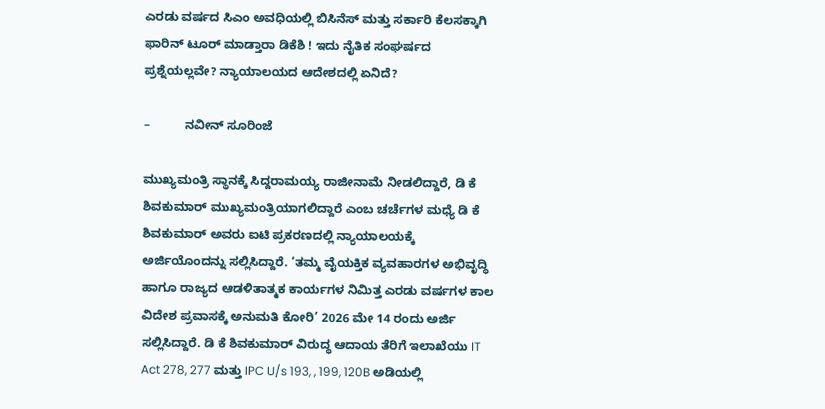ಎರಡು ವರ್ಷದ ಸಿಎಂ ಅವಧಿಯಲ್ಲಿ ಬಿಸಿನೆಸ್ ಮತ್ತು ಸರ್ಕಾರಿ ಕೆಲಸಕ್ಕಾಗಿ ಫಾರಿನ್ ಟೂರ್ ಮಾಡ್ತಾರಾ ಡಿಕೆಶಿ ! ಇದು ನೈತಿಕ ಸಂಘರ್ಷದ ಪ್ರಶ್ನೆಯಲ್ಲವೇ? ನ್ಯಾಯಾಲಯದ ಆದೇಶದಲ್ಲಿ ಏನಿದೆ?

–          ನವೀನ್ ಸೂರಿಂಜೆ

ಮುಖ್ಯಮಂತ್ರಿ ಸ್ಥಾನಕ್ಕೆ ಸಿದ್ದರಾಮಯ್ಯ ರಾಜೀನಾಮೆ ನೀಡಲಿದ್ದಾರೆ, ಡಿ ಕೆ ಶಿವಕುಮಾರ್ ಮುಖ್ಯಮಂತ್ರಿಯಾಗಲಿದ್ದಾರೆ ಎಂಬ ಚರ್ಚೆಗಳ ಮಧ್ಯೆ ಡಿ ಕೆ ಶಿವಕುಮಾರ್ ಅವರು ಐಟಿ ಪ್ರಕರಣದಲ್ಲಿ ನ್ಯಾಯಾಲಯಕ್ಕೆ ಅರ್ಜಿಯೊಂದನ್ನು ಸಲ್ಲಿಸಿದ್ದಾರೆ. ‘ತಮ್ಮ ವೈಯಕ್ತಿಕ ವ್ಯವಹಾರಗಳ ಅಭಿವೃದ್ಧಿ ಹಾಗೂ ರಾಜ್ಯದ ಆಡಳಿತಾತ್ಮಕ ಕಾರ್ಯಗಳ ನಿಮಿತ್ತ ಎರಡು ವರ್ಷಗಳ ಕಾಲ ವಿದೇಶ ಪ್ರವಾಸಕ್ಕೆ ಅನುಮತಿ ಕೋರಿ’ 2026 ಮೇ 14 ರಂದು ಅರ್ಜಿ ಸಲ್ಲಿಸಿದ್ದಾರೆ. ಡಿ ಕೆ ಶಿವಕುಮಾರ್ ವಿರುದ್ಧ ಆದಾಯ ತೆರಿಗೆ ಇಲಾಖೆಯು IT Act 278, 277 ಮತ್ತು IPC U/s 193, , 199, 120B ಅಡಿಯಲ್ಲಿ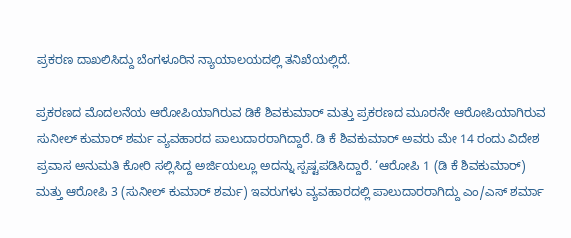ಪ್ರಕರಣ ದಾಖಲಿಸಿದ್ದು ಬೆಂಗಳೂರಿನ ನ್ಯಾಯಾಲಯದಲ್ಲಿ ತನಿಖೆಯಲ್ಲಿದೆ.

ಪ್ರಕರಣದ ಮೊದಲನೆಯ ಆರೋಪಿಯಾಗಿರುವ ಡಿಕೆ ಶಿವಕುಮಾರ್ ಮತ್ತು ಪ್ರಕರಣದ ಮೂರನೇ ಆರೋಪಿಯಾಗಿರುವ ಸುನೀಲ್ ಕುಮಾರ್ ಶರ್ಮ ವ್ಯವಹಾರದ ಪಾಲುದಾರರಾಗಿದ್ದಾರೆ. ಡಿ ಕೆ ಶಿವಕುಮಾರ್ ಅವರು ಮೇ 14 ರಂದು ವಿದೇಶ ಪ್ರವಾಸ ಅನುಮತಿ ಕೋರಿ ಸಲ್ಲಿಸಿದ್ದ ಅರ್ಜಿಯಲ್ಲೂ ಅದನ್ನು ಸ್ಪಷ್ಟಪಡಿಸಿದ್ದಾರೆ. ‘ಆರೋಪಿ 1 (ಡಿ ಕೆ ಶಿವಕುಮಾರ್) ಮತ್ತು ಆರೋಪಿ 3 (ಸುನೀಲ್ ಕುಮಾರ್ ಶರ್ಮ) ಇವರುಗಳು ವ್ಯವಹಾರದಲ್ಲಿ ಪಾಲುದಾರರಾಗಿದ್ದು ಎಂ/ಎಸ್ ಶರ್ಮಾ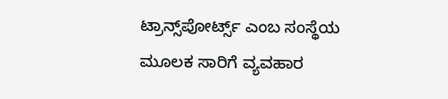ಟ್ರಾನ್ಸ್‌ಪೋರ್ಟ್ಸ್ ಎಂಬ ಸಂಸ್ಥೆಯ ಮೂಲಕ ಸಾರಿಗೆ ವ್ಯವಹಾರ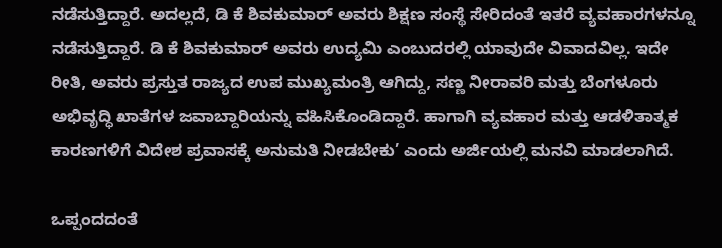ನಡೆಸುತ್ತಿದ್ದಾರೆ. ಅದಲ್ಲದೆ, ಡಿ ಕೆ ಶಿವಕುಮಾರ್ ಅವರು ಶಿಕ್ಷಣ ಸಂಸ್ಥೆ ಸೇರಿದಂತೆ ಇತರೆ ವ್ಯವಹಾರಗಳನ್ನೂ ನಡೆಸುತ್ತಿದ್ದಾರೆ. ಡಿ ಕೆ ಶಿವಕುಮಾರ್ ಅವರು ಉದ್ಯಮಿ ಎಂಬುದರಲ್ಲಿ ಯಾವುದೇ ವಿವಾದವಿಲ್ಲ. ಇದೇ ರೀತಿ, ಅವರು ಪ್ರಸ್ತುತ ರಾಜ್ಯದ ಉಪ ಮುಖ್ಯಮಂತ್ರಿ ಆಗಿದ್ದು, ಸಣ್ಣ ನೀರಾವರಿ ಮತ್ತು ಬೆಂಗಳೂರು ಅಭಿವೃದ್ಧಿ ಖಾತೆಗಳ ಜವಾಬ್ದಾರಿಯನ್ನು ವಹಿಸಿಕೊಂಡಿದ್ದಾರೆ. ಹಾಗಾಗಿ ವ್ಯವಹಾರ ಮತ್ತು ಆಡಳಿತಾತ್ಮಕ ಕಾರಣಗಳಿಗೆ ವಿದೇಶ ಪ್ರವಾಸಕ್ಕೆ ಅನುಮತಿ ನೀಡಬೇಕು’ ಎಂದು ಅರ್ಜಿಯಲ್ಲಿ ಮನವಿ ಮಾಡಲಾಗಿದೆ.

ಒಪ್ಪಂದದಂತೆ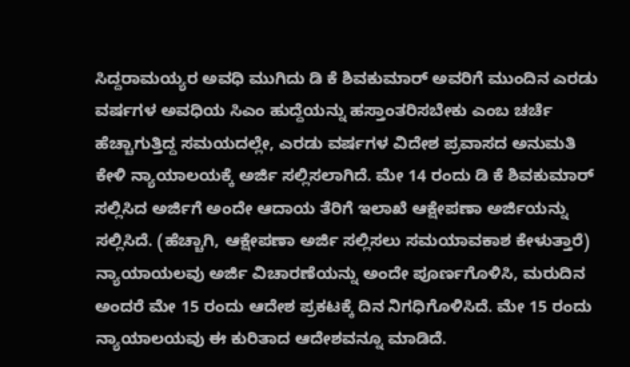ಸಿದ್ದರಾಮಯ್ಯರ ಅವಧಿ ಮುಗಿದು ಡಿ ಕೆ ಶಿವಕುಮಾರ್ ಅವರಿಗೆ ಮುಂದಿನ ಎರಡು ವರ್ಷಗಳ ಅವಧಿಯ ಸಿಎಂ ಹುದ್ದೆಯನ್ನು ಹಸ್ತಾಂತರಿಸಬೇಕು ಎಂಬ ಚರ್ಚೆ ಹೆಚ್ಚಾಗುತ್ತಿದ್ದ ಸಮಯದಲ್ಲೇ, ಎರಡು ವರ್ಷಗಳ ವಿದೇಶ ಪ್ರವಾಸದ ಅನುಮತಿ ಕೇಳಿ ನ್ಯಾಯಾಲಯಕ್ಕೆ ಅರ್ಜಿ ಸಲ್ಲಿಸಲಾಗಿದೆ. ಮೇ 14 ರಂದು ಡಿ ಕೆ ಶಿವಕುಮಾರ್ ಸಲ್ಲಿಸಿದ ಅರ್ಜಿಗೆ ಅಂದೇ ಆದಾಯ ತೆರಿಗೆ ಇಲಾಖೆ ಆಕ್ಷೇಪಣಾ ಅರ್ಜಿಯನ್ನು ಸಲ್ಲಿಸಿದೆ. (ಹೆಚ್ಚಾಗಿ, ಆಕ್ಷೇಪಣಾ ಅರ್ಜಿ ಸಲ್ಲಿಸಲು ಸಮಯಾವಕಾಶ ಕೇಳುತ್ತಾರೆ) ನ್ಯಾಯಾಯಲವು ಅರ್ಜಿ ವಿಚಾರಣೆಯನ್ನು ಅಂದೇ ಪೂರ್ಣಗೊಳಿಸಿ, ಮರುದಿನ ಅಂದರೆ ಮೇ 15 ರಂದು ಆದೇಶ ಪ್ರಕಟಕ್ಕೆ ದಿನ ನಿಗಧಿಗೊಳಿಸಿದೆ. ಮೇ 15 ರಂದು ನ್ಯಾಯಾಲಯವು ಈ ಕುರಿತಾದ ಆದೇಶವನ್ನೂ ಮಾಡಿದೆ.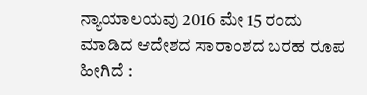ನ್ಯಾಯಾಲಯವು 2016 ಮೇ 15 ರಂದು ಮಾಡಿದ ಆದೇಶದ ಸಾರಾಂಶದ ಬರಹ ರೂಪ ಹೀಗಿದೆ :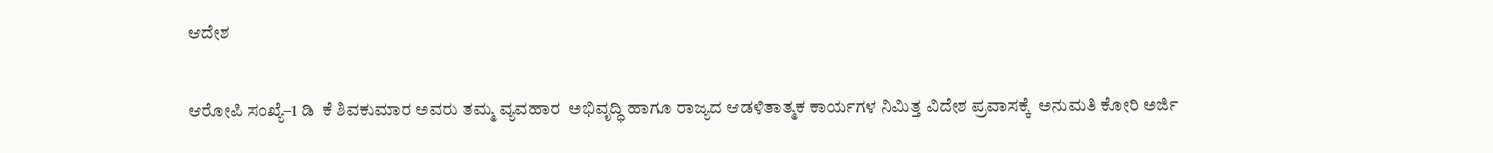ಆದೇಶ

ಆರೋಪಿ ಸಂಖ್ಯೆ–1 ಡಿ  ಕೆ ಶಿವಕುಮಾರ ಅವರು ತಮ್ಮ ವ್ಯವಹಾರ  ಅಭಿವೃದ್ಧಿ ಹಾಗೂ ರಾಜ್ಯದ ಆಡಳಿತಾತ್ಮಕ ಕಾರ್ಯಗಳ ನಿಮಿತ್ತ ವಿದೇಶ ಪ್ರವಾಸಕ್ಕೆ  ಅನುಮತಿ ಕೋರಿ ಅರ್ಜಿ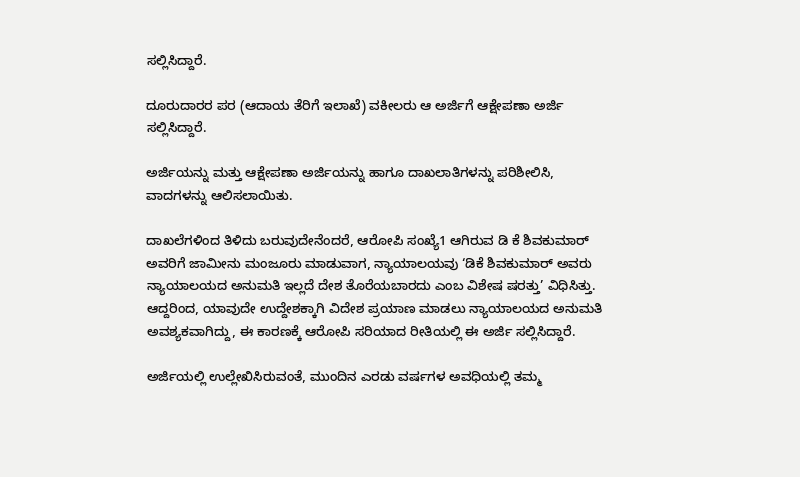ಸಲ್ಲಿಸಿದ್ದಾರೆ.

ದೂರುದಾರರ ಪರ (ಆದಾಯ ತೆರಿಗೆ ಇಲಾಖೆ) ವಕೀಲರು ಆ ಅರ್ಜಿಗೆ ಆಕ್ಷೇಪಣಾ ಅರ್ಜಿ ಸಲ್ಲಿಸಿದ್ದಾರೆ.

ಅರ್ಜಿಯನ್ನು ಮತ್ತು ಆಕ್ಷೇಪಣಾ ಅರ್ಜಿಯನ್ನು ಹಾಗೂ ದಾಖಲಾತಿಗಳನ್ನು ಪರಿಶೀಲಿಸಿ, ವಾದಗಳನ್ನು ಆಲಿಸಲಾಯಿತು.

ದಾಖಲೆಗಳಿಂದ ತಿಳಿದು ಬರುವುದೇನೆಂದರೆ, ಆರೋಪಿ ಸಂಖ್ಯೆ1 ಆಗಿರುವ ಡಿ ಕೆ ಶಿವಕುಮಾರ್ ಅವರಿಗೆ ಜಾಮೀನು ಮಂಜೂರು ಮಾಡುವಾಗ, ನ್ಯಾಯಾಲಯವು ‘ಡಿಕೆ ಶಿವಕುಮಾರ್ ಅವರು ನ್ಯಾಯಾಲಯದ ಅನುಮತಿ ಇಲ್ಲದೆ ದೇಶ ತೊರೆಯಬಾರದು ಎಂಬ ವಿಶೇಷ ಷರತ್ತು’ ವಿಧಿಸಿತ್ತು. ಆದ್ದರಿಂದ, ಯಾವುದೇ ಉದ್ದೇಶಕ್ಕಾಗಿ ವಿದೇಶ ಪ್ರಯಾಣ ಮಾಡಲು ನ್ಯಾಯಾಲಯದ ಅನುಮತಿ ಅವಶ್ಯಕವಾಗಿದ್ದು, ಈ ಕಾರಣಕ್ಕೆ ಆರೋಪಿ ಸರಿಯಾದ ರೀತಿಯಲ್ಲಿ ಈ ಅರ್ಜಿ ಸಲ್ಲಿಸಿದ್ದಾರೆ.

ಅರ್ಜಿಯಲ್ಲಿ ಉಲ್ಲೇಖಿಸಿರುವಂತೆ, ಮುಂದಿನ ಎರಡು ವರ್ಷಗಳ ಅವಧಿಯಲ್ಲಿ ತಮ್ಮ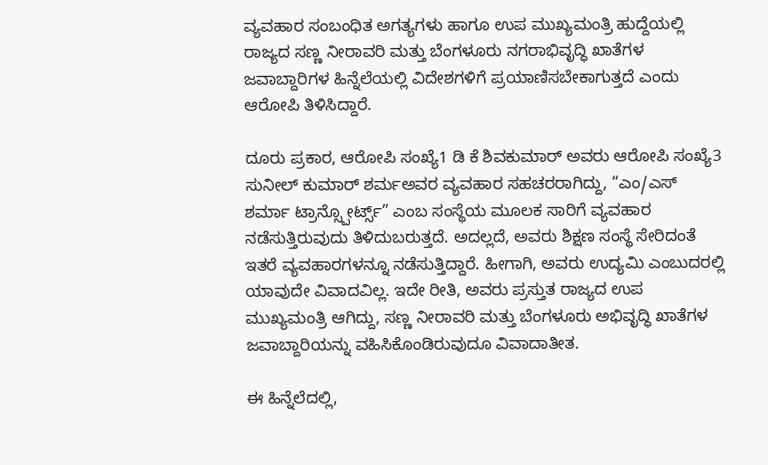ವ್ಯವಹಾರ ಸಂಬಂಧಿತ ಅಗತ್ಯಗಳು ಹಾಗೂ ಉಪ ಮುಖ್ಯಮಂತ್ರಿ ಹುದ್ದೆಯಲ್ಲಿ ರಾಜ್ಯದ ಸಣ್ಣ ನೀರಾವರಿ ಮತ್ತು ಬೆಂಗಳೂರು ನಗರಾಭಿವೃದ್ಧಿ ಖಾತೆಗಳ ಜವಾಬ್ದಾರಿಗಳ ಹಿನ್ನೆಲೆಯಲ್ಲಿ ವಿದೇಶಗಳಿಗೆ ಪ್ರಯಾಣಿಸಬೇಕಾಗುತ್ತದೆ ಎಂದು ಆರೋಪಿ ತಿಳಿಸಿದ್ದಾರೆ.

ದೂರು ಪ್ರಕಾರ, ಆರೋಪಿ ಸಂಖ್ಯೆ1 ಡಿ ಕೆ ಶಿವಕುಮಾರ್ ಅವರು ಆರೋಪಿ ಸಂಖ್ಯೆ3 ಸುನೀಲ್ ಕುಮಾರ್ ಶರ್ಮಅವರ ವ್ಯವಹಾರ ಸಹಚರರಾಗಿದ್ದು, “ಎಂ/ಎಸ್ ಶರ್ಮಾ ಟ್ರಾನ್ಸ್ಪೋರ್ಟ್ಸ್” ಎಂಬ ಸಂಸ್ಥೆಯ ಮೂಲಕ ಸಾರಿಗೆ ವ್ಯವಹಾರ ನಡೆಸುತ್ತಿರುವುದು ತಿಳಿದುಬರುತ್ತದೆ. ಅದಲ್ಲದೆ, ಅವರು ಶಿಕ್ಷಣ ಸಂಸ್ಥೆ ಸೇರಿದಂತೆ ಇತರೆ ವ್ಯವಹಾರಗಳನ್ನೂ ನಡೆಸುತ್ತಿದ್ದಾರೆ. ಹೀಗಾಗಿ, ಅವರು ಉದ್ಯಮಿ ಎಂಬುದರಲ್ಲಿ ಯಾವುದೇ ವಿವಾದವಿಲ್ಲ. ಇದೇ ರೀತಿ, ಅವರು ಪ್ರಸ್ತುತ ರಾಜ್ಯದ ಉಪ ಮುಖ್ಯಮಂತ್ರಿ ಆಗಿದ್ದು, ಸಣ್ಣ ನೀರಾವರಿ ಮತ್ತು ಬೆಂಗಳೂರು ಅಭಿವೃದ್ಧಿ ಖಾತೆಗಳ ಜವಾಬ್ದಾರಿಯನ್ನು ವಹಿಸಿಕೊಂಡಿರುವುದೂ ವಿವಾದಾತೀತ.

ಈ ಹಿನ್ನೆಲೆದಲ್ಲಿ,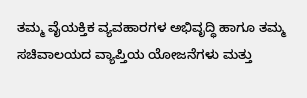ತಮ್ಮ ವೈಯಕ್ತಿಕ ವ್ಯವಹಾರಗಳ ಅಭಿವೃದ್ಧಿ ಹಾಗೂ ತಮ್ಮ ಸಚಿವಾಲಯದ ವ್ಯಾಪ್ತಿಯ ಯೋಜನೆಗಳು ಮತ್ತು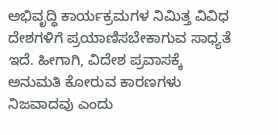ಅಭಿವೃದ್ಧಿ ಕಾರ್ಯಕ್ರಮಗಳ ನಿಮಿತ್ತ ವಿವಿಧ ದೇಶಗಳಿಗೆ ಪ್ರಯಾಣಿಸಬೇಕಾಗುವ ಸಾಧ್ಯತೆ ಇದೆ. ಹೀಗಾಗಿ, ವಿದೇಶ ಪ್ರವಾಸಕ್ಕೆ ಅನುಮತಿ ಕೋರುವ ಕಾರಣಗಳು ನಿಜವಾದವು ಎಂದು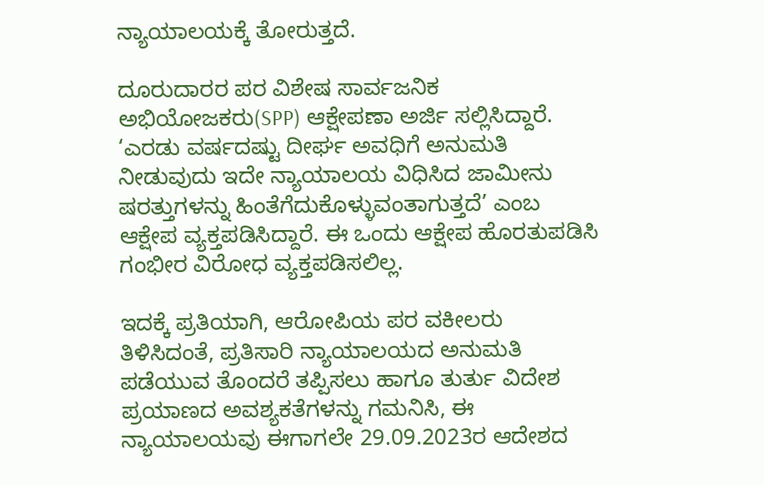ನ್ಯಾಯಾಲಯಕ್ಕೆ ತೋರುತ್ತದೆ.

ದೂರುದಾರರ ಪರ ವಿಶೇಷ ಸಾರ್ವಜನಿಕ ಅಭಿಯೋಜಕರು(SPP) ಆಕ್ಷೇಪಣಾ ಅರ್ಜಿ ಸಲ್ಲಿಸಿದ್ದಾರೆ. ‘ಎರಡು ವರ್ಷದಷ್ಟು ದೀರ್ಘ ಅವಧಿಗೆ ಅನುಮತಿ ನೀಡುವುದು ಇದೇ ನ್ಯಾಯಾಲಯ ವಿಧಿಸಿದ ಜಾಮೀನು ಷರತ್ತುಗಳನ್ನು ಹಿಂತೆಗೆದುಕೊಳ್ಳುವಂತಾಗುತ್ತದೆ’ ಎಂಬ ಆಕ್ಷೇಪ ವ್ಯಕ್ತಪಡಿಸಿದ್ದಾರೆ. ಈ ಒಂದು ಆಕ್ಷೇಪ ಹೊರತುಪಡಿಸಿ ಗಂಭೀರ ವಿರೋಧ ವ್ಯಕ್ತಪಡಿಸಲಿಲ್ಲ.

ಇದಕ್ಕೆ ಪ್ರತಿಯಾಗಿ, ಆರೋಪಿಯ ಪರ ವಕೀಲರು ತಿಳಿಸಿದಂತೆ, ಪ್ರತಿಸಾರಿ ನ್ಯಾಯಾಲಯದ ಅನುಮತಿ ಪಡೆಯುವ ತೊಂದರೆ ತಪ್ಪಿಸಲು ಹಾಗೂ ತುರ್ತು ವಿದೇಶ ಪ್ರಯಾಣದ ಅವಶ್ಯಕತೆಗಳನ್ನು ಗಮನಿಸಿ, ಈ ನ್ಯಾಯಾಲಯವು ಈಗಾಗಲೇ 29.09.2023ರ ಆದೇಶದ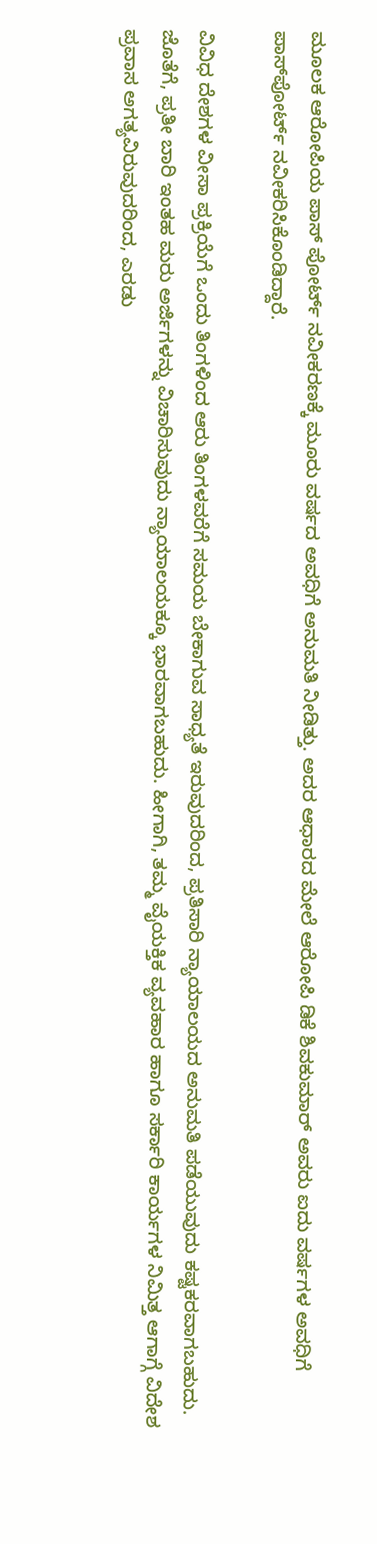ಮೂಲಕ ಆರೋಪಿಯ ಪಾಸ್‌ ಪೋರ್ಟ್ ನವೀಕರಣಕ್ಕೆ ಮೂರು ವರ್ಷದ ಅವಧಿಗೆ ಅನುಮತಿ ನೀಡಿತ್ತು. ಅದರ ಆಧಾರದ ಮೇಲೆ ಆರೋಪಿ ಡಿಕೆ ಶಿವಕುಮಾರ್ ಅವರು ಐದು ವರ್ಷಗಳ ಅವಧಿಗೆ ಪಾಸ್‌ಪೋರ್ಟ್ ನವೀಕರಿಸಿಕೊಂಡಿದ್ದಾರೆ.

ವಿವಿಧ ದೇಶಗಳ ವೀಸಾ ಪ್ರಕ್ರಿಯೆಗೆ ಒಂದು ತಿಂಗಳಿಂದ ಆರು ತಿಂಗಳವರೆಗೆ ಸಮಯ ಬೇಕಾಗುವ ಸಾಧ್ಯತೆ ಇರುವುದರಿಂದ, ಪ್ರತಿಸಾರಿ ನ್ಯಾಯಾಲಯದ ಅನುಮತಿ ಪಡೆಯುವುದು ಕಷ್ಟಕರವಾಗಬಹುದು. ಜೊತೆಗೆ, ಪ್ರತೀ ಬಾರಿ ಇಂತಹ ಮರು ಅರ್ಜಿಗಳನ್ನು ವಿಚಾರಿಸುವುದು ನ್ಯಾಯಾಲಯಕ್ಕೂ ಭಾರವಾಗಬಹುದು. ಹೀಗಾಗಿ, ತಮ್ಮ ವೈಯಕ್ತಿಕ ವ್ಯವಹಾರ ಹಾಗೂ ಸರ್ಕಾರಿ ಕಾರ್ಯಗಳ ನಿಮಿತ್ತ ಆಗಾಗ್ಗೆ ವಿದೇಶ ಪ್ರವಾಸ ಅಗತ್ಯವಿರುವುದರಿಂದ, ಎರಡು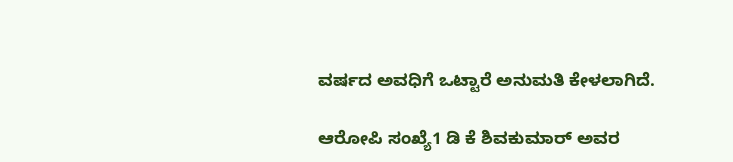ವರ್ಷದ ಅವಧಿಗೆ ಒಟ್ಟಾರೆ ಅನುಮತಿ ಕೇಳಲಾಗಿದೆ.

ಆರೋಪಿ ಸಂಖ್ಯೆ1 ಡಿ ಕೆ ಶಿವಕುಮಾರ್ ಅವರ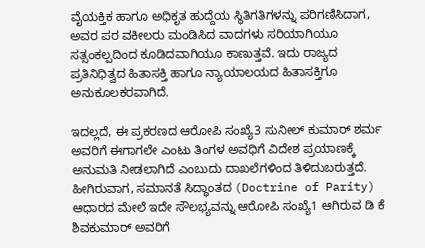ವೈಯಕ್ತಿಕ ಹಾಗೂ ಅಧಿಕೃತ ಹುದ್ದೆಯ ಸ್ಥಿತಿಗತಿಗಳನ್ನು ಪರಿಗಣಿಸಿದಾಗ, ಅವರ ಪರ ವಕೀಲರು ಮಂಡಿಸಿದ ವಾದಗಳು ಸರಿಯಾಗಿಯೂ ಸತ್ಸಂಕಲ್ಪದಿಂದ ಕೂಡಿದವಾಗಿಯೂ ಕಾಣುತ್ತವೆ. ಇದು ರಾಜ್ಯದ ಪ್ರತಿನಿಧಿತ್ವದ ಹಿತಾಸಕ್ತಿ ಹಾಗೂ ನ್ಯಾಯಾಲಯದ ಹಿತಾಸಕ್ತಿಗೂ ಅನುಕೂಲಕರವಾಗಿದೆ.

ಇದಲ್ಲದೆ, ಈ ಪ್ರಕರಣದ ಆರೋಪಿ ಸಂಖ್ಯೆ3 ಸುನೀಲ್ ಕುಮಾರ್ ಶರ್ಮ ಅವರಿಗೆ ಈಗಾಗಲೇ ಎಂಟು ತಿಂಗಳ ಅವಧಿಗೆ ವಿದೇಶ ಪ್ರಯಾಣಕ್ಕೆ ಅನುಮತಿ ನೀಡಲಾಗಿದೆ ಎಂಬುದು ದಾಖಲೆಗಳಿಂದ ತಿಳಿದುಬರುತ್ತದೆ. ಹೀಗಿರುವಾಗ, ಸಮಾನತೆ ಸಿದ್ಧಾಂತದ (Doctrine of Parity) ಆಧಾರದ ಮೇಲೆ ಇದೇ ಸೌಲಭ್ಯವನ್ನು ಆರೋಪಿ ಸಂಖ್ಯೆ1 ಆಗಿರುವ ಡಿ ಕೆ ಶಿವಕುಮಾರ್ ಅವರಿಗೆ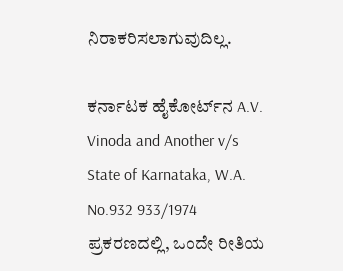ನಿರಾಕರಿಸಲಾಗುವುದಿಲ್ಲ.

ಕರ್ನಾಟಕ ಹೈಕೋರ್ಟ್‌ನ A.V. Vinoda and Another v/s State of Karnataka, W.A. No.932 933/1974 ಪ್ರಕರಣದಲ್ಲಿ, ಒಂದೇ ರೀತಿಯ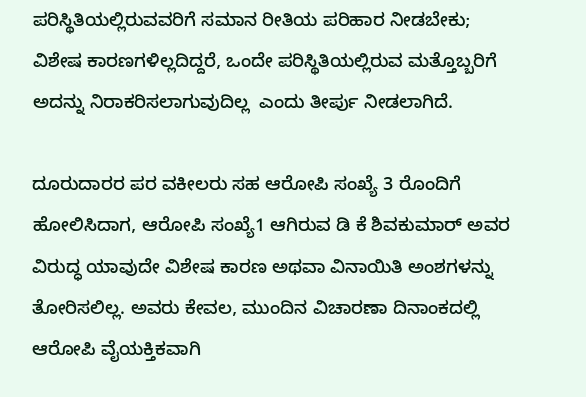ಪರಿಸ್ಥಿತಿಯಲ್ಲಿರುವವರಿಗೆ ಸಮಾನ ರೀತಿಯ ಪರಿಹಾರ ನೀಡಬೇಕು; ವಿಶೇಷ ಕಾರಣಗಳಿಲ್ಲದಿದ್ದರೆ, ಒಂದೇ ಪರಿಸ್ಥಿತಿಯಲ್ಲಿರುವ ಮತ್ತೊಬ್ಬರಿಗೆ ಅದನ್ನು ನಿರಾಕರಿಸಲಾಗುವುದಿಲ್ಲ  ಎಂದು ತೀರ್ಪು ನೀಡಲಾಗಿದೆ.

ದೂರುದಾರರ ಪರ ವಕೀಲರು ಸಹ ಆರೋಪಿ ಸಂಖ್ಯೆ 3 ರೊಂದಿಗೆ ಹೋಲಿಸಿದಾಗ, ಆರೋಪಿ ಸಂಖ್ಯೆ1 ಆಗಿರುವ ಡಿ ಕೆ ಶಿವಕುಮಾರ್ ಅವರ ವಿರುದ್ಧ ಯಾವುದೇ ವಿಶೇಷ ಕಾರಣ ಅಥವಾ ವಿನಾಯಿತಿ ಅಂಶಗಳನ್ನು ತೋರಿಸಲಿಲ್ಲ. ಅವರು ಕೇವಲ, ಮುಂದಿನ ವಿಚಾರಣಾ ದಿನಾಂಕದಲ್ಲಿ ಆರೋಪಿ ವೈಯಕ್ತಿಕವಾಗಿ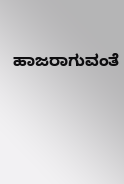ಹಾಜರಾಗುವಂತೆ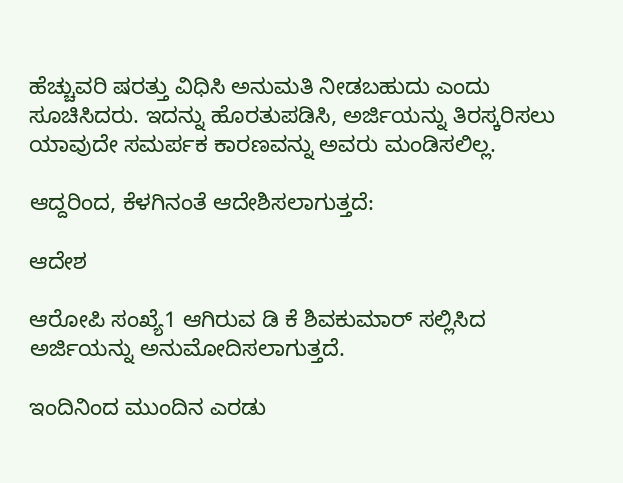ಹೆಚ್ಚುವರಿ ಷರತ್ತು ವಿಧಿಸಿ ಅನುಮತಿ ನೀಡಬಹುದು ಎಂದು ಸೂಚಿಸಿದರು. ಇದನ್ನು ಹೊರತುಪಡಿಸಿ, ಅರ್ಜಿಯನ್ನು ತಿರಸ್ಕರಿಸಲು ಯಾವುದೇ ಸಮರ್ಪಕ ಕಾರಣವನ್ನು ಅವರು ಮಂಡಿಸಲಿಲ್ಲ.

ಆದ್ದರಿಂದ, ಕೆಳಗಿನಂತೆ ಆದೇಶಿಸಲಾಗುತ್ತದೆ:

ಆದೇಶ

ಆರೋಪಿ ಸಂಖ್ಯೆ1 ಆಗಿರುವ ಡಿ ಕೆ ಶಿವಕುಮಾರ್ ಸಲ್ಲಿಸಿದ ಅರ್ಜಿಯನ್ನು ಅನುಮೋದಿಸಲಾಗುತ್ತದೆ.

ಇಂದಿನಿಂದ ಮುಂದಿನ ಎರಡು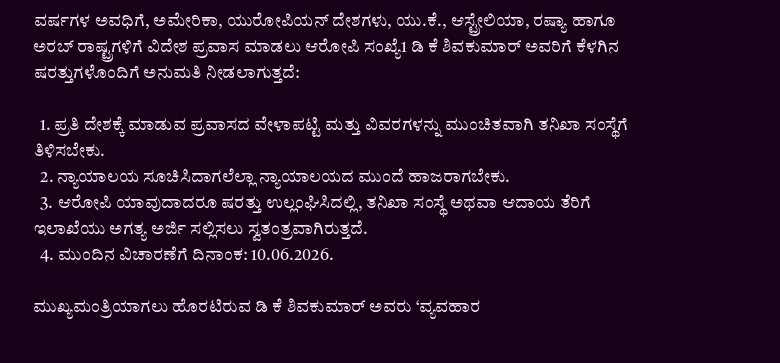ವರ್ಷಗಳ ಅವಧಿಗೆ, ಅಮೇರಿಕಾ, ಯುರೋಪಿಯನ್ ದೇಶಗಳು, ಯು.ಕೆ., ಆಸ್ಟ್ರೇಲಿಯಾ, ರಷ್ಯಾ ಹಾಗೂ ಅರಬ್ ರಾಷ್ಟ್ರಗಳಿಗೆ ವಿದೇಶ ಪ್ರವಾಸ ಮಾಡಲು ಆರೋಪಿ ಸಂಖ್ಯೆ1 ಡಿ ಕೆ ಶಿವಕುಮಾರ್ ಅವರಿಗೆ ಕೆಳಗಿನ ಷರತ್ತುಗಳೊಂದಿಗೆ ಅನುಮತಿ ನೀಡಲಾಗುತ್ತದೆ:

  1. ಪ್ರತಿ ದೇಶಕ್ಕೆ ಮಾಡುವ ಪ್ರವಾಸದ ವೇಳಾಪಟ್ಟಿ ಮತ್ತು ವಿವರಗಳನ್ನು ಮುಂಚಿತವಾಗಿ ತನಿಖಾ ಸಂಸ್ಥೆಗೆ ತಿಳಿಸಬೇಕು.
  2. ನ್ಯಾಯಾಲಯ ಸೂಚಿಸಿದಾಗಲೆಲ್ಲಾ ನ್ಯಾಯಾಲಯದ ಮುಂದೆ ಹಾಜರಾಗಬೇಕು.
  3. ಆರೋಪಿ ಯಾವುದಾದರೂ ಷರತ್ತು ಉಲ್ಲಂಘಿಸಿದಲ್ಲಿ, ತನಿಖಾ ಸಂಸ್ಥೆ ಅಥವಾ ಆದಾಯ ತೆರಿಗೆ ಇಲಾಖೆಯು ಅಗತ್ಯ ಅರ್ಜಿ ಸಲ್ಲಿಸಲು ಸ್ವತಂತ್ರವಾಗಿರುತ್ತದೆ.
  4. ಮುಂದಿನ ವಿಚಾರಣೆಗೆ ದಿನಾಂಕ: 10.06.2026.

ಮುಖ್ಯಮಂತ್ರಿಯಾಗಲು ಹೊರಟಿರುವ ಡಿ ಕೆ ಶಿವಕುಮಾರ್ ಅವರು ‘ವ್ಯವಹಾರ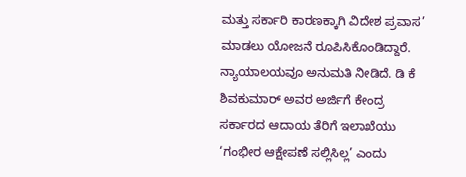ಮತ್ತು ಸರ್ಕಾರಿ ಕಾರಣಕ್ಕಾಗಿ ವಿದೇಶ ಪ್ರವಾಸ’ ಮಾಡಲು ಯೋಜನೆ ರೂಪಿಸಿಕೊಂಡಿದ್ದಾರೆ. ನ್ಯಾಯಾಲಯವೂ ಅನುಮತಿ ನೀಡಿದೆ. ಡಿ ಕೆ ಶಿವಕುಮಾರ್ ಅವರ ಅರ್ಜಿಗೆ ಕೇಂದ್ರ ಸರ್ಕಾರದ ಆದಾಯ ತೆರಿಗೆ ಇಲಾಖೆಯು ‘ಗಂಭೀರ ಆಕ್ಷೇಪಣೆ ಸಲ್ಲಿಸಿಲ್ಲ’ ಎಂದು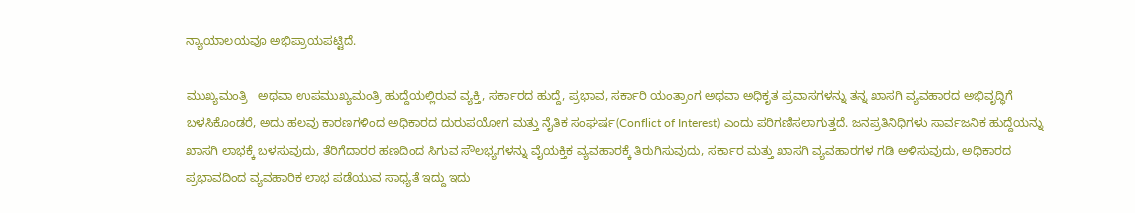ನ್ಯಾಯಾಲಯವೂ ಅಭಿಪ್ರಾಯಪಟ್ಟಿದೆ.

ಮುಖ್ಯಮಂತ್ರಿ   ಅಥವಾ ಉಪಮುಖ್ಯಮಂತ್ರಿ ಹುದ್ದೆಯಲ್ಲಿರುವ ವ್ಯಕ್ತಿ, ಸರ್ಕಾರದ ಹುದ್ದೆ, ಪ್ರಭಾವ, ಸರ್ಕಾರಿ ಯಂತ್ರಾಂಗ ಅಥವಾ ಅಧಿಕೃತ ಪ್ರವಾಸಗಳನ್ನು ತನ್ನ ಖಾಸಗಿ ವ್ಯವಹಾರದ ಅಭಿವೃದ್ಧಿಗೆ ಬಳಸಿಕೊಂಡರೆ, ಅದು ಹಲವು ಕಾರಣಗಳಿಂದ ಅಧಿಕಾರದ ದುರುಪಯೋಗ ಮತ್ತು ನೈತಿಕ ಸಂಘರ್ಷ(Conflict of Interest) ಎಂದು ಪರಿಗಣಿಸಲಾಗುತ್ತದೆ. ಜನಪ್ರತಿನಿಧಿಗಳು ಸಾರ್ವಜನಿಕ ಹುದ್ದೆಯನ್ನು ಖಾಸಗಿ ಲಾಭಕ್ಕೆ ಬಳಸುವುದು, ತೆರಿಗೆದಾರರ ಹಣದಿಂದ ಸಿಗುವ ಸೌಲಭ್ಯಗಳನ್ನು ವೈಯಕ್ತಿಕ ವ್ಯವಹಾರಕ್ಕೆ ತಿರುಗಿಸುವುದು, ಸರ್ಕಾರ ಮತ್ತು ಖಾಸಗಿ ವ್ಯವಹಾರಗಳ ಗಡಿ ಅಳಿಸುವುದು, ಅಧಿಕಾರದ ಪ್ರಭಾವದಿಂದ ವ್ಯವಹಾರಿಕ ಲಾಭ ಪಡೆಯುವ ಸಾಧ್ಯತೆ ಇದ್ದು ಇದು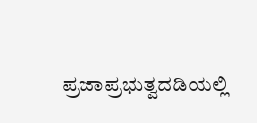ಪ್ರಜಾಪ್ರಭುತ್ವದಡಿಯಲ್ಲಿ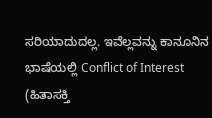ಸರಿಯಾದುದಲ್ಲ. ಇವೆಲ್ಲವನ್ನು ಕಾನೂನಿನ ಭಾಷೆಯಲ್ಲಿ Conflict of Interest (ಹಿತಾಸಕ್ತಿ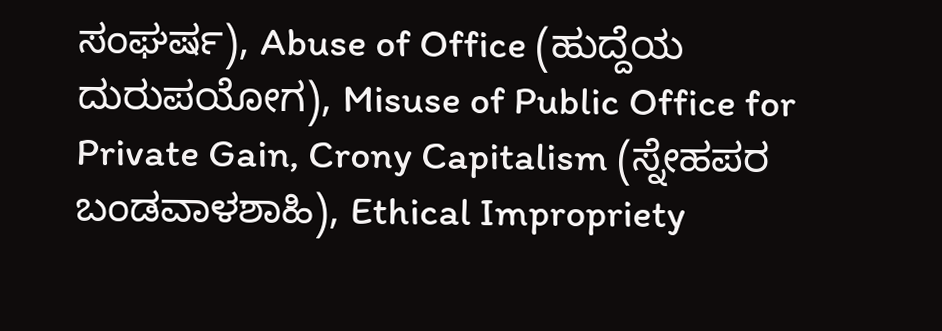ಸಂಘರ್ಷ), Abuse of Office (ಹುದ್ದೆಯ ದುರುಪಯೋಗ), Misuse of Public Office for Private Gain, Crony Capitalism (ಸ್ನೇಹಪರ ಬಂಡವಾಳಶಾಹಿ), Ethical Impropriety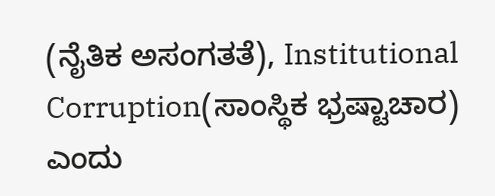(ನೈತಿಕ ಅಸಂಗತತೆ), Institutional Corruption(ಸಾಂಸ್ಥಿಕ ಭ್ರಷ್ಟಾಚಾರ) ಎಂದು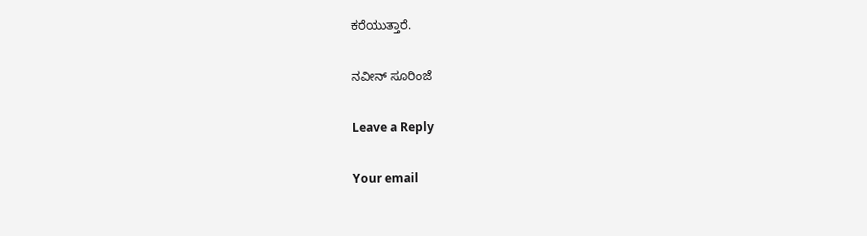ಕರೆಯುತ್ತಾರೆ.

ನವೀನ್ ಸೂರಿಂಜೆ

Leave a Reply

Your email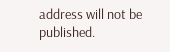address will not be published.